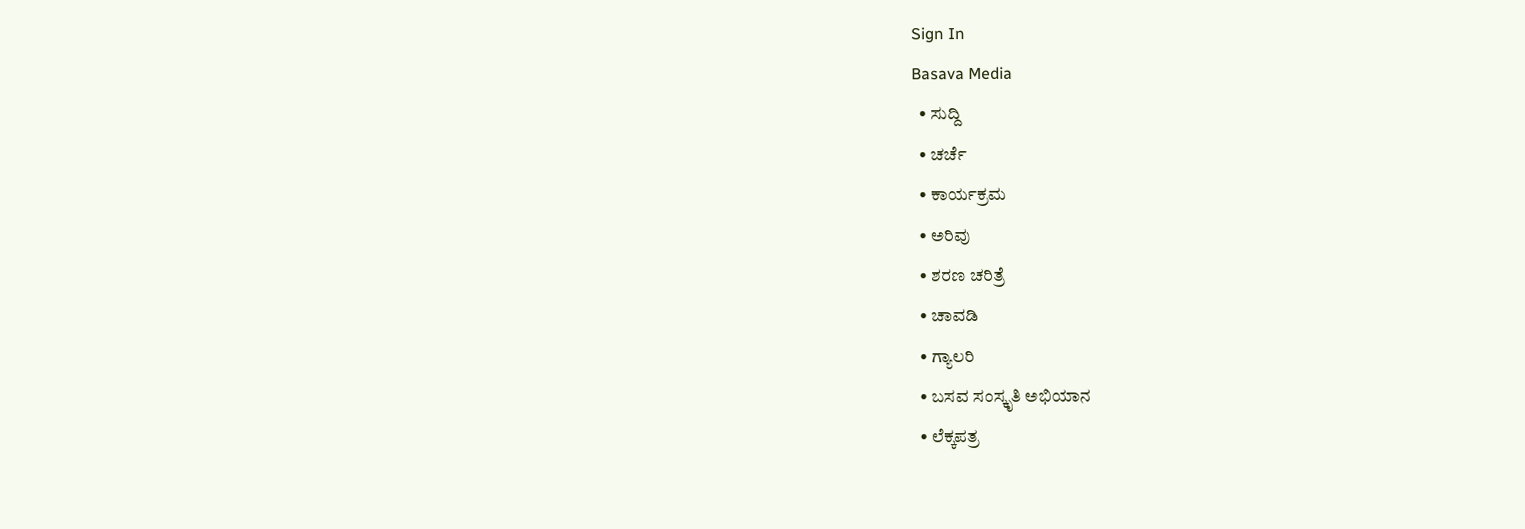Sign In
Basava Media
  • ಸುದ್ದಿ
  • ಚರ್ಚೆ
  • ಕಾರ್ಯಕ್ರಮ
  • ಅರಿವು
  • ಶರಣ ಚರಿತ್ರೆ
  • ಚಾವಡಿ
  • ಗ್ಯಾಲರಿ
  • ಬಸವ ಸಂಸ್ಕೃತಿ ಅಭಿಯಾನ
  • ಲೆಕ್ಕಪತ್ರ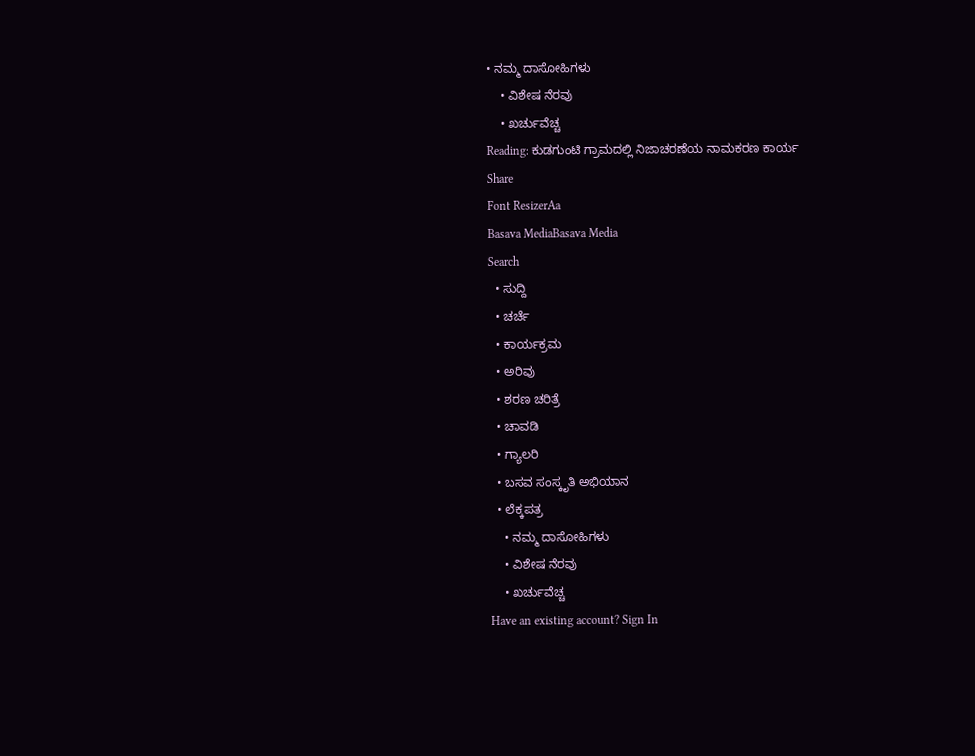• ನಮ್ಮ ದಾಸೋಹಿಗಳು
    • ವಿಶೇಷ ನೆರವು
    • ಖರ್ಚುವೆಚ್ಚ
Reading: ಕುಡಗುಂಟಿ ಗ್ರಾಮದಲ್ಲಿ ನಿಜಾಚರಣೆಯ ನಾಮಕರಣ ಕಾರ್ಯ
Share
Font ResizerAa
Basava MediaBasava Media
Search
  • ಸುದ್ದಿ
  • ಚರ್ಚೆ
  • ಕಾರ್ಯಕ್ರಮ
  • ಅರಿವು
  • ಶರಣ ಚರಿತ್ರೆ
  • ಚಾವಡಿ
  • ಗ್ಯಾಲರಿ
  • ಬಸವ ಸಂಸ್ಕೃತಿ ಅಭಿಯಾನ
  • ಲೆಕ್ಕಪತ್ರ
    • ನಮ್ಮ ದಾಸೋಹಿಗಳು
    • ವಿಶೇಷ ನೆರವು
    • ಖರ್ಚುವೆಚ್ಚ
Have an existing account? Sign In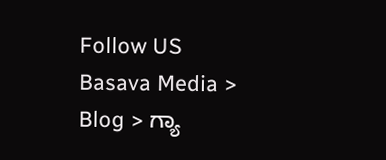Follow US
Basava Media > Blog > ಗ್ಯಾ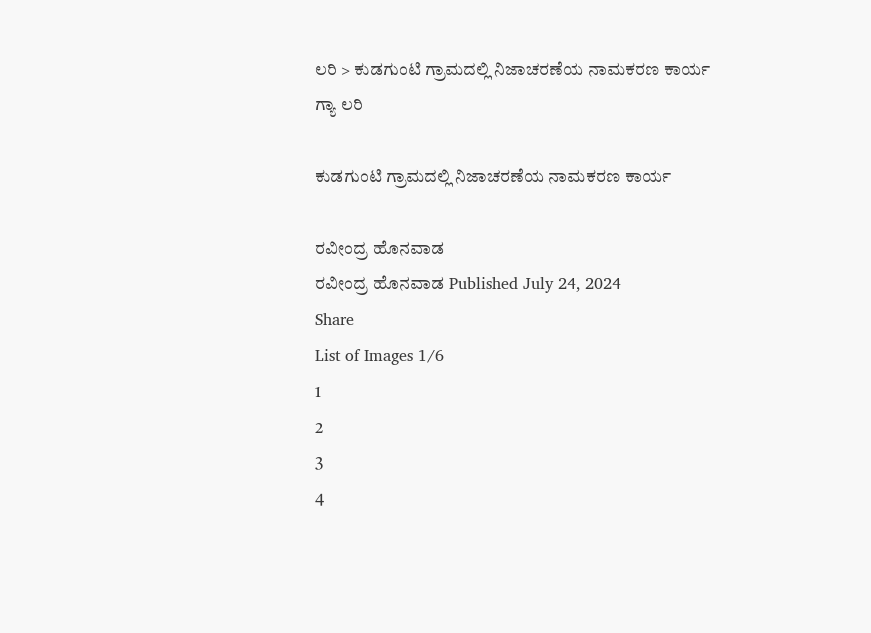ಲರಿ > ಕುಡಗುಂಟಿ ಗ್ರಾಮದಲ್ಲಿ ನಿಜಾಚರಣೆಯ ನಾಮಕರಣ ಕಾರ್ಯ
ಗ್ಯಾ ಲರಿ

ಕುಡಗುಂಟಿ ಗ್ರಾಮದಲ್ಲಿ ನಿಜಾಚರಣೆಯ ನಾಮಕರಣ ಕಾರ್ಯ

ರವೀಂದ್ರ ಹೊನವಾಡ
ರವೀಂದ್ರ ಹೊನವಾಡ Published July 24, 2024
Share
List of Images 1/6
1
2
3
4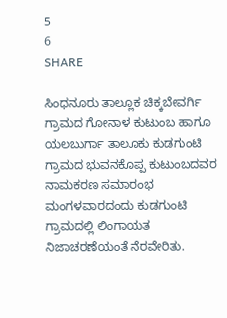5
6
SHARE

ಸಿಂಧನೂರು ತಾಲ್ಲೂಕ ಚಿಕ್ಕಬೇವರ್ಗಿ ಗ್ರಾಮದ ಗೋನಾಳ ಕುಟುಂಬ ಹಾಗೂ ಯಲಬುರ್ಗಾ ತಾಲೂಕು ಕುಡಗುಂಟಿ ಗ್ರಾಮದ ಭುವನಕೊಪ್ಪ ಕುಟುಂಬದವರ ನಾಮಕರಣ ಸಮಾರಂಭ ಮಂಗಳವಾರದಂದು ಕುಡಗುಂಟಿ ಗ್ರಾಮದಲ್ಲಿ ಲಿಂಗಾಯತ ನಿಜಾಚರಣೆಯಂತೆ ನೆರವೇರಿತು.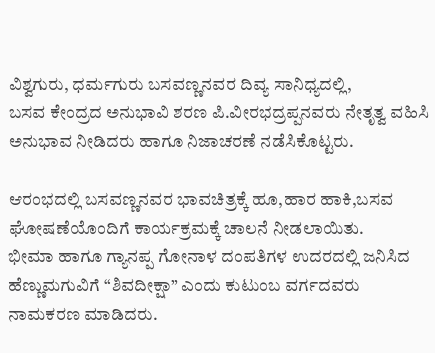ವಿಶ್ವಗುರು, ಧರ್ಮಗುರು ಬಸವಣ್ಣನವರ ದಿವ್ಯ ಸಾನಿಧ್ಯದಲ್ಲಿ,
ಬಸವ ಕೇಂದ್ರದ ಅನುಭಾವಿ ಶರಣ ಪಿ.ವೀರಭದ್ರಪ್ಪನವರು ನೇತೃತ್ವ ವಹಿಸಿ ಅನುಭಾವ ನೀಡಿದರು ಹಾಗೂ ನಿಜಾಚರಣೆ ನಡೆಸಿಕೊಟ್ಟರು.

ಆರಂಭದಲ್ಲಿ ಬಸವಣ್ಣನವರ ಭಾವಚಿತ್ರಕ್ಕೆ ಹೂ,ಹಾರ ಹಾಕಿ,ಬಸವ ಘೋಷಣೆಯೊಂದಿಗೆ ಕಾರ್ಯಕ್ರಮಕ್ಕೆ ಚಾಲನೆ ನೀಡಲಾಯಿತು.
ಭೀಮಾ ಹಾಗೂ ಗ್ಯಾನಪ್ಪ ಗೋನಾಳ ದಂಪತಿಗಳ ಉದರದಲ್ಲಿ ಜನಿಸಿದ ಹೆಣ್ಣುಮಗುವಿಗೆ “ಶಿವದೀಕ್ಷಾ” ಎಂದು ಕುಟುಂಬ ವರ್ಗದವರು ನಾಮಕರಣ ಮಾಡಿದರು.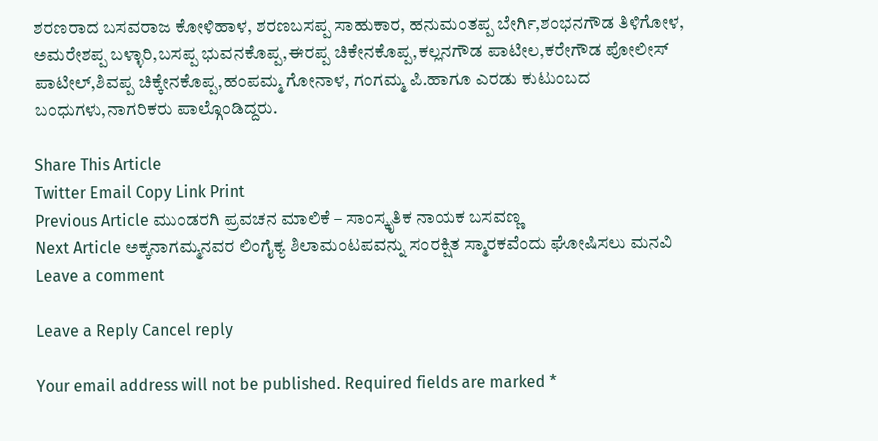ಶರಣರಾದ ಬಸವರಾಜ ಕೋಳಿಹಾಳ, ಶರಣಬಸಪ್ಪ ಸಾಹುಕಾರ, ಹನುಮಂತಪ್ಪ ಬೇರ್ಗಿ,ಶಂಭನಗೌಡ ತಿಳಿಗೋಳ, ಅಮರೇಶಪ್ಪ ಬಳ್ಳಾರಿ,ಬಸಪ್ಪ ಭುವನಕೊಪ್ಪ,ಈರಪ್ಪ ಚಿಕೇನಕೊಪ್ಪ,ಕಲ್ಲನಗೌಡ ಪಾಟೀಲ,ಕರೇಗೌಡ ಪೋಲೀಸ್ ಪಾಟೀಲ್,ಶಿವಪ್ಪ ಚಿಕ್ಕೇನಕೊಪ್ಪ,ಹಂಪಮ್ಮ ಗೋನಾಳ, ಗಂಗಮ್ಮ ಪಿ.ಹಾಗೂ ಎರಡು ಕುಟುಂಬದ ಬಂಧುಗಳು,ನಾಗರಿಕರು ಪಾಲ್ಗೊಂಡಿದ್ದರು.

Share This Article
Twitter Email Copy Link Print
Previous Article ಮುಂಡರಗಿ ಪ್ರವಚನ ಮಾಲಿಕೆ – ಸಾಂಸ್ಕೃತಿಕ ನಾಯಕ ಬಸವಣ್ಣ
Next Article ಅಕ್ಕನಾಗಮ್ಮನವರ ಲಿಂಗೈಕ್ಯ ಶಿಲಾಮಂಟಪವನ್ನು ಸಂರಕ್ಷಿತ ಸ್ಮಾರಕವೆಂದು ಘೋಷಿಸಲು ಮನವಿ
Leave a comment

Leave a Reply Cancel reply

Your email address will not be published. Required fields are marked *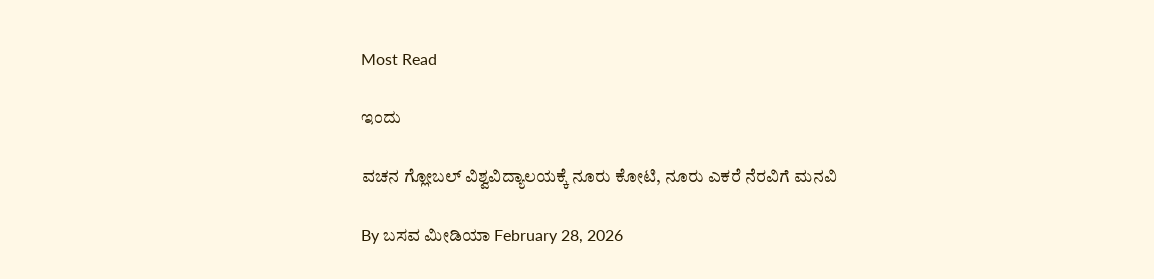Most Read

ಇಂದು

ವಚನ ಗ್ಲೋಬಲ್ ವಿಶ್ವವಿದ್ಯಾಲಯಕ್ಕೆ ನೂರು ಕೋಟಿ, ನೂರು ಎಕರೆ ನೆರವಿಗೆ ಮನವಿ

By ಬಸವ ಮೀಡಿಯಾ February 28, 2026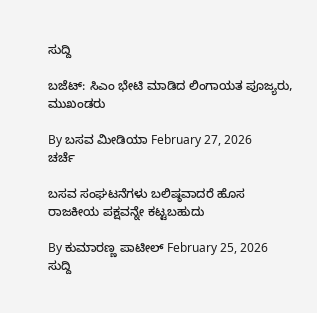ಸುದ್ದಿ

ಬಜೆಟ್: ಸಿಎಂ ಭೇಟಿ ಮಾಡಿದ ಲಿಂಗಾಯತ ಪೂಜ್ಯರು, ಮುಖಂಡರು

By ಬಸವ ಮೀಡಿಯಾ February 27, 2026
ಚರ್ಚೆ

ಬಸವ ಸಂಘಟನೆಗಳು ಬಲಿಷ್ಠವಾದರೆ ಹೊಸ ರಾಜಕೀಯ ಪಕ್ಷವನ್ನೇ ಕಟ್ಟಬಹುದು

By ಕುಮಾರಣ್ಣ ಪಾಟೀಲ್ February 25, 2026
ಸುದ್ದಿ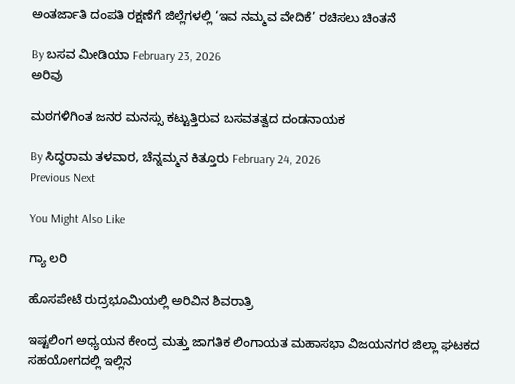ಅಂತರ್ಜಾತಿ ದಂಪತಿ ರಕ್ಷಣೆಗೆ ಜಿಲ್ಲೆಗಳಲ್ಲಿ ‘ಇವ ನಮ್ಮವ ವೇದಿಕೆ’ ರಚಿಸಲು ಚಿಂತನೆ

By ಬಸವ ಮೀಡಿಯಾ February 23, 2026
ಅರಿವು

ಮಠಗಳಿಗಿಂತ ಜನರ ಮನಸ್ಸು ಕಟ್ಟುತ್ತಿರುವ ಬಸವತತ್ವದ ದಂಡನಾಯಕ

By ಸಿದ್ಧರಾಮ ತಳವಾರ, ಚೆನ್ನಮ್ಮನ ಕಿತ್ತೂರು February 24, 2026
Previous Next

You Might Also Like

ಗ್ಯಾ ಲರಿ

ಹೊಸಪೇಟೆ ರುದ್ರಭೂಮಿಯಲ್ಲಿ ಅರಿವಿನ ಶಿವರಾತ್ರಿ

ಇಷ್ಟಲಿಂಗ ಅಧ್ಯಯನ ಕೇಂದ್ರ ಮತ್ತು ಜಾಗತಿಕ ಲಿಂಗಾಯತ ಮಹಾಸಭಾ ವಿಜಯನಗರ ಜಿಲ್ಲಾ ಘಟಕದ ಸಹಯೋಗದಲ್ಲಿ ಇಲ್ಲಿನ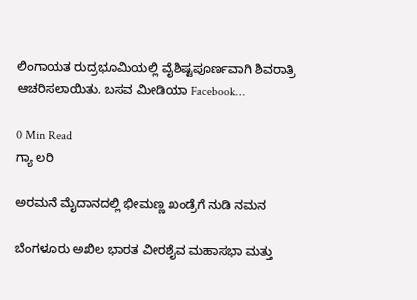ಲಿಂಗಾಯತ ರುದ್ರಭೂಮಿಯಲ್ಲಿ ವೈಶಿಷ್ಟಪೂರ್ಣವಾಗಿ ಶಿವರಾತ್ರಿ ಆಚರಿಸಲಾಯಿತು. ಬಸವ ಮೀಡಿಯಾ Facebook…

0 Min Read
ಗ್ಯಾ ಲರಿ

ಅರಮನೆ ಮೈದಾನದಲ್ಲಿ ಭೀಮಣ್ಣ ಖಂಡ್ರೆಗೆ ನುಡಿ ನಮನ

ಬೆಂಗಳೂರು ಅಖಿಲ ಭಾರತ ವೀರಶೈವ ಮಹಾಸಭಾ ಮತ್ತು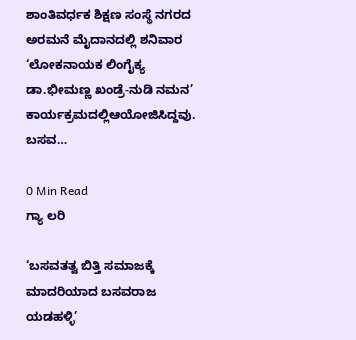ಶಾಂತಿವರ್ಧಕ ಶಿಕ್ಷಣ ಸಂಸ್ಥೆ ನಗರದ ಅರಮನೆ ಮೈದಾನದಲ್ಲಿ ಶನಿವಾರ ‘ಲೋಕನಾಯಕ ಲಿಂಗೈಕ್ಯ ಡಾ.ಭೀಮಣ್ಣ ಖಂಡ್ರೆ-ನುಡಿ ನಮನ’ ಕಾರ್ಯಕ್ರಮದಲ್ಲಿಆಯೋಜಿಸಿದ್ದವು. ಬಸವ…

0 Min Read
ಗ್ಯಾ ಲರಿ

‘ಬಸವತತ್ವ ಬಿತ್ತಿ ಸಮಾಜಕ್ಕೆ ಮಾದರಿಯಾದ ಬಸವರಾಜ ಯಡಹಳ್ಳಿ’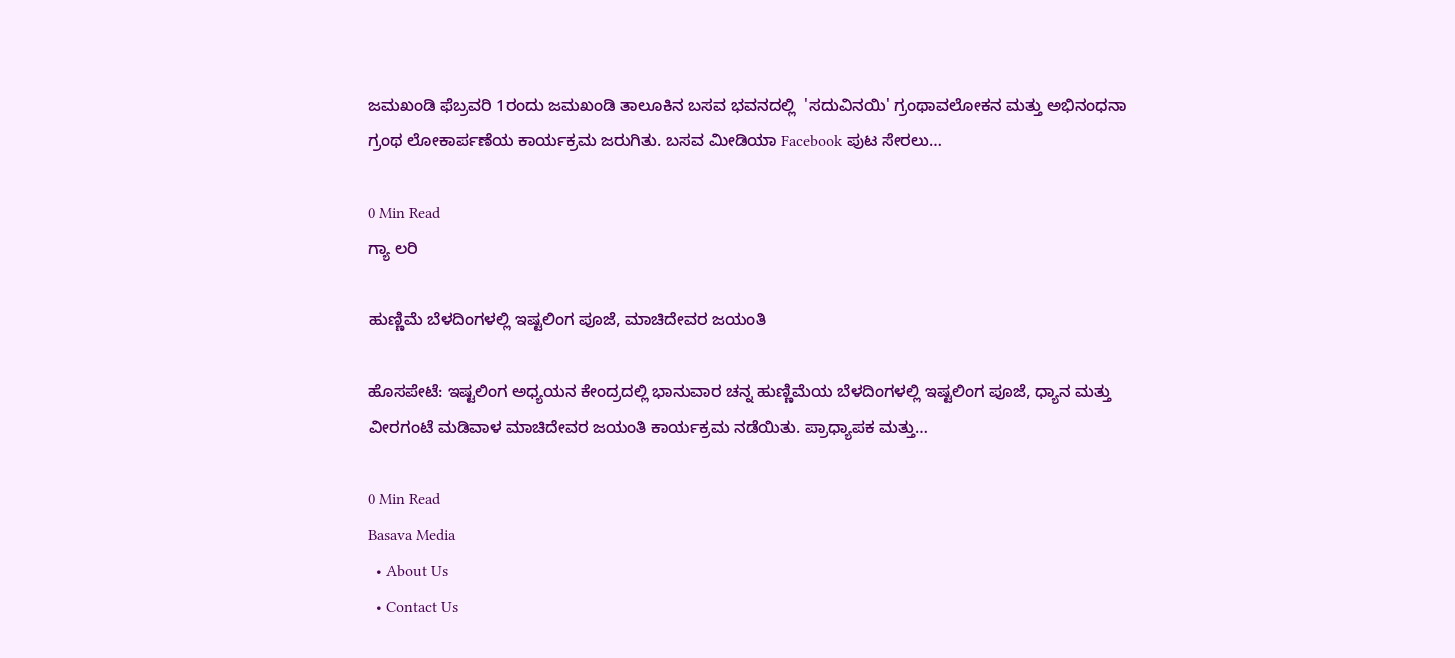ಜಮಖಂಡಿ ಫೆಬ್ರವರಿ 1ರಂದು ಜಮಖಂಡಿ ತಾಲೂಕಿನ ಬಸವ ಭವನದಲ್ಲಿ  'ಸದುವಿನಯಿ' ಗ್ರಂಥಾವಲೋಕನ ಮತ್ತು ಅಭಿನಂಧನಾ ಗ್ರಂಥ ಲೋಕಾರ್ಪಣೆಯ ಕಾರ್ಯಕ್ರಮ ಜರುಗಿತು. ಬಸವ ಮೀಡಿಯಾ Facebook ಪುಟ ಸೇರಲು…

0 Min Read
ಗ್ಯಾ ಲರಿ

ಹುಣ್ಣಿಮೆ ಬೆಳದಿಂಗಳಲ್ಲಿ ಇಷ್ಟಲಿಂಗ ಪೂಜೆ, ಮಾಚಿದೇವರ ಜಯಂತಿ

ಹೊಸಪೇಟೆ: ಇಷ್ಟಲಿಂಗ ಅಧ್ಯಯನ ಕೇಂದ್ರದಲ್ಲಿ ಭಾನುವಾರ ಚನ್ನ ಹುಣ್ಣಿಮೆಯ ಬೆಳದಿಂಗಳಲ್ಲಿ ಇಷ್ಟಲಿಂಗ ಪೂಜೆ, ಧ್ಯಾನ ಮತ್ತು ವೀರಗಂಟೆ ಮಡಿವಾಳ ಮಾಚಿದೇವರ ಜಯಂತಿ ಕಾರ್ಯಕ್ರಮ ನಡೆಯಿತು. ಪ್ರಾಧ್ಯಾಪಕ ಮತ್ತು…

0 Min Read
Basava Media
  • About Us
  • Contact Us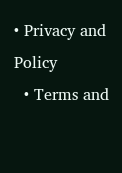• Privacy and Policy
  • Terms and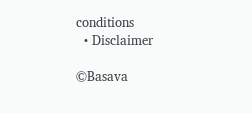conditions
  • Disclaimer

©Basava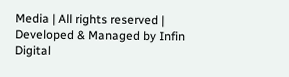Media | All rights reserved | Developed & Managed by Infin Digital